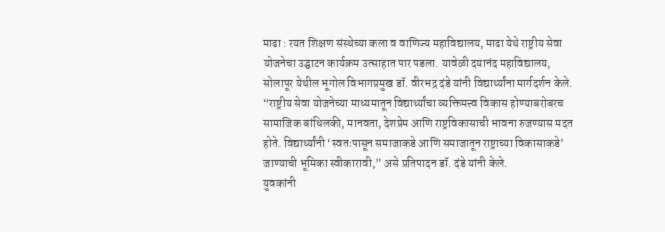माढा : रयत शिक्षण संस्थेच्या कला व वाणिज्य महाविद्यालय, माढा येथे राष्ट्रीय सेवा योजनेचा उद्घाटन कार्यक्रम उत्साहात पार पडला. यावेळी दयानंद महाविद्यालय, सोलापूर येथील भूगोल विभागप्रमुख डॉ. वीरभद्र दंडे यांनी विद्यार्थ्यांना मार्गदर्शन केले.
“राष्ट्रीय सेवा योजनेच्या माध्यमातून विद्यार्थ्यांचा व्यक्तिमत्त्व विकास होण्याबरोबरच सामाजिक बांधिलकी, मानवता, देशप्रेम आणि राष्ट्रविकासाची भावना रुजण्यास मदत होते. विद्यार्थ्यांनी ‘स्वतःपासून समाजाकडे आणि समाजातून राष्ट्राच्या विकासाकडे’ जाण्याची भूमिका स्वीकारावी,” असे प्रतिपादन डॉ. दंडे यांनी केले.
युवकांनी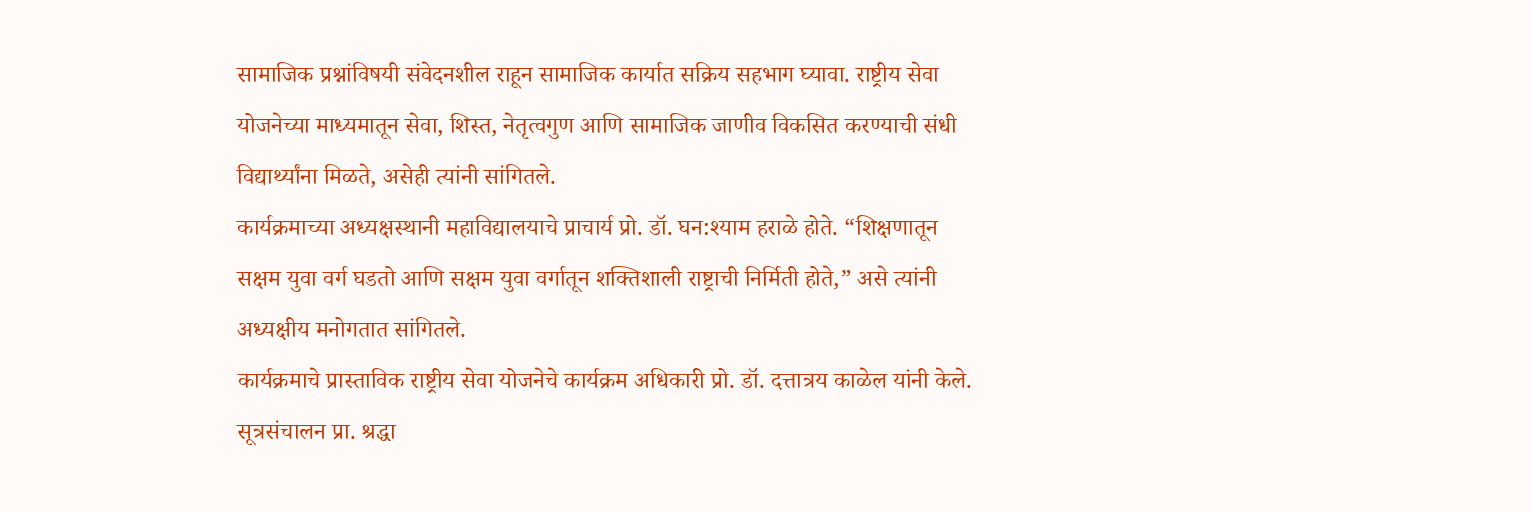सामाजिक प्रश्नांविषयी संवेदनशील राहून सामाजिक कार्यात सक्रिय सहभाग घ्यावा. राष्ट्रीय सेवा योजनेच्या माध्यमातून सेवा, शिस्त, नेतृत्वगुण आणि सामाजिक जाणीव विकसित करण्याची संधी विद्यार्थ्यांना मिळते, असेही त्यांनी सांगितले.
कार्यक्रमाच्या अध्यक्षस्थानी महाविद्यालयाचे प्राचार्य प्रो. डॉ. घन:श्याम हराळे होते. “शिक्षणातून सक्षम युवा वर्ग घडतो आणि सक्षम युवा वर्गातून शक्तिशाली राष्ट्राची निर्मिती होते,” असे त्यांनी अध्यक्षीय मनोगतात सांगितले.
कार्यक्रमाचे प्रास्ताविक राष्ट्रीय सेवा योजनेचे कार्यक्रम अधिकारी प्रो. डॉ. दत्तात्रय काळेल यांनी केले. सूत्रसंचालन प्रा. श्रद्धा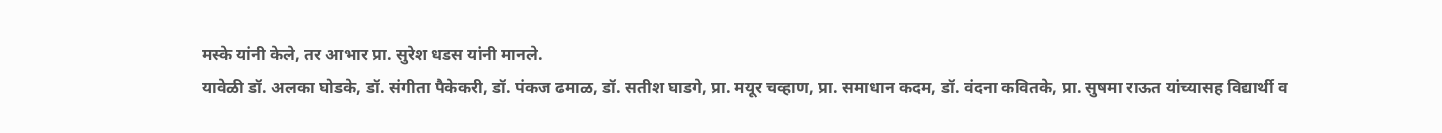मस्के यांनी केले, तर आभार प्रा. सुरेश धडस यांनी मानले.
यावेळी डॉ. अलका घोडके, डॉ. संगीता पैकेकरी, डॉ. पंकज ढमाळ, डॉ. सतीश घाडगे, प्रा. मयूर चव्हाण, प्रा. समाधान कदम, डॉ. वंदना कवितके, प्रा. सुषमा राऊत यांच्यासह विद्यार्थी व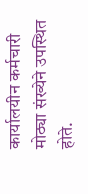कार्यालयीन कर्मचारी मोठ्या संख्येने उपस्थित होते.